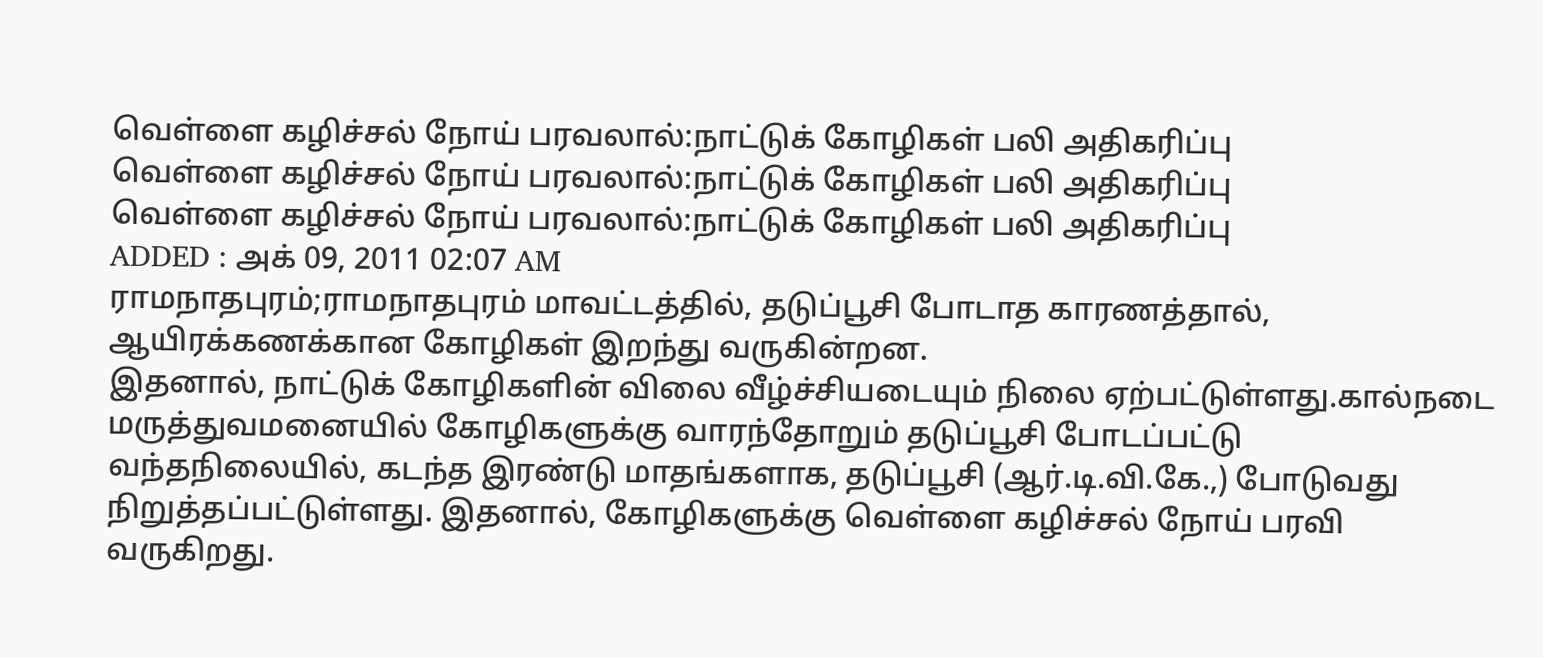வெள்ளை கழிச்சல் நோய் பரவலால்:நாட்டுக் கோழிகள் பலி அதிகரிப்பு
வெள்ளை கழிச்சல் நோய் பரவலால்:நாட்டுக் கோழிகள் பலி அதிகரிப்பு
வெள்ளை கழிச்சல் நோய் பரவலால்:நாட்டுக் கோழிகள் பலி அதிகரிப்பு
ADDED : அக் 09, 2011 02:07 AM
ராமநாதபுரம்;ராமநாதபுரம் மாவட்டத்தில், தடுப்பூசி போடாத காரணத்தால், ஆயிரக்கணக்கான கோழிகள் இறந்து வருகின்றன.
இதனால், நாட்டுக் கோழிகளின் விலை வீழ்ச்சியடையும் நிலை ஏற்பட்டுள்ளது.கால்நடை மருத்துவமனையில் கோழிகளுக்கு வாரந்தோறும் தடுப்பூசி போடப்பட்டு வந்தநிலையில், கடந்த இரண்டு மாதங்களாக, தடுப்பூசி (ஆர்.டி.வி.கே.,) போடுவது நிறுத்தப்பட்டுள்ளது. இதனால், கோழிகளுக்கு வெள்ளை கழிச்சல் நோய் பரவி வருகிறது.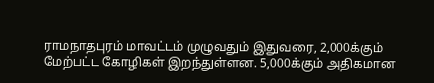ராமநாதபுரம் மாவட்டம் முழுவதும் இதுவரை, 2,000க்கும் மேற்பட்ட கோழிகள் இறந்துள்ளன. 5,000க்கும் அதிகமான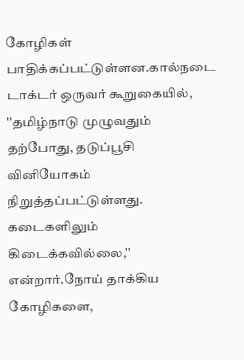கோழிகள் பாதிக்கப்பட்டுள்ளன.கால்நடை டாக்டர் ஒருவர் கூறுகையில், ''தமிழ்நாடு முழுவதும் தற்போது, தடுப்பூசி வினியோகம் நிறுத்தப்பட்டுள்ளது. கடைகளிலும் கிடைக்கவில்லை,'' என்றார்.நோய் தாக்கிய கோழிகளை,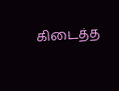கிடைத்த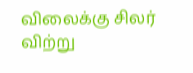விலைக்கு சிலர் விற்று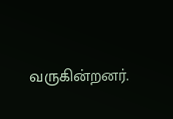வருகின்றனர்.